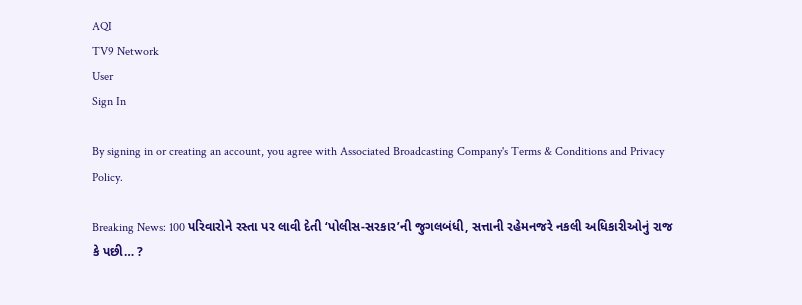AQI
TV9 Network
User
Sign In

By signing in or creating an account, you agree with Associated Broadcasting Company's Terms & Conditions and Privacy Policy.

Breaking News: 100 પરિવારોને રસ્તા પર લાવી દેતી ‘પોલીસ-સરકાર’ની જુગલબંધી, સત્તાની રહેમનજરે નકલી અધિકારીઓનું રાજ કે પછી… ?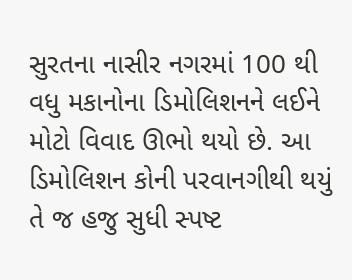સુરતના નાસીર નગરમાં 100 થી વધુ મકાનોના ડિમોલિશનને લઈને મોટો વિવાદ ઊભો થયો છે. આ ડિમોલિશન કોની પરવાનગીથી થયું તે જ હજુ સુધી સ્પષ્ટ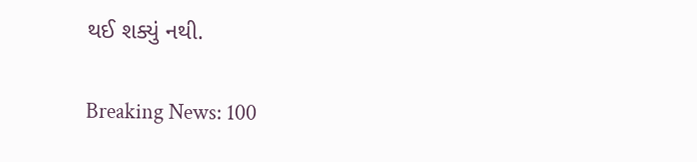થઈ શક્યું નથી.

Breaking News: 100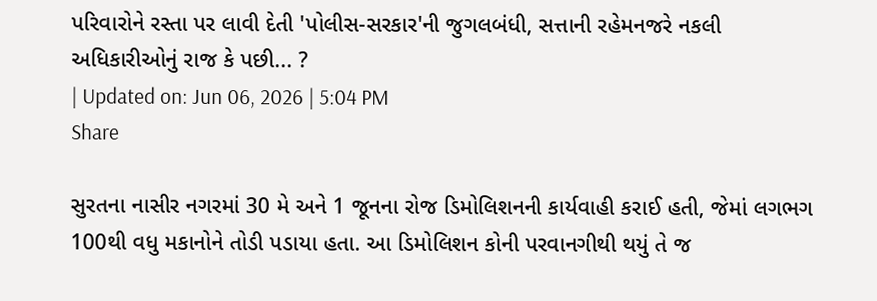પરિવારોને રસ્તા પર લાવી દેતી 'પોલીસ-સરકાર'ની જુગલબંધી, સત્તાની રહેમનજરે નકલી અધિકારીઓનું રાજ કે પછી... ?
| Updated on: Jun 06, 2026 | 5:04 PM
Share

સુરતના નાસીર નગરમાં 30 મે અને 1 જૂનના રોજ ડિમોલિશનની કાર્યવાહી કરાઈ હતી, જેમાં લગભગ 100થી વધુ મકાનોને તોડી પડાયા હતા. આ ડિમોલિશન કોની પરવાનગીથી થયું તે જ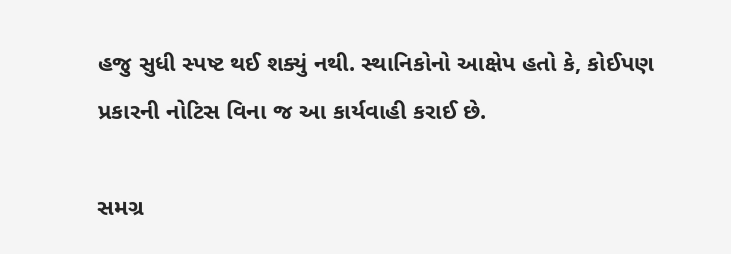હજુ સુધી સ્પષ્ટ થઈ શક્યું નથી. સ્થાનિકોનો આક્ષેપ હતો કે, કોઈપણ પ્રકારની નોટિસ વિના જ આ કાર્યવાહી કરાઈ છે.

સમગ્ર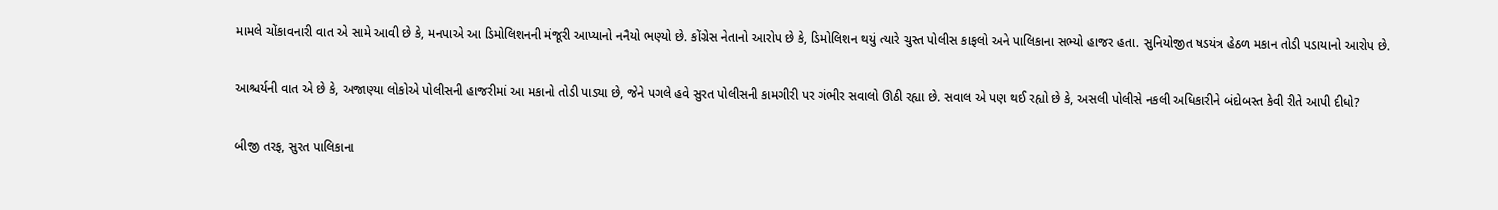મામલે ચોંકાવનારી વાત એ સામે આવી છે કે, મનપાએ આ ડિમોલિશનની મંજૂરી આપ્યાનો નનૈયો ભણ્યો છે. કોંગ્રેસ નેતાનો આરોપ છે કે, ડિમોલિશન થયું ત્યારે ચુસ્ત પોલીસ કાફલો અને પાલિકાના સભ્યો હાજર હતા. સુનિયોજીત ષડયંત્ર હેઠળ મકાન તોડી પડાયાનો આરોપ છે.

આશ્ચર્યની વાત એ છે કે, અજાણ્યા લોકોએ પોલીસની હાજરીમાં આ મકાનો તોડી પાડ્યા છે, જેને પગલે હવે સુરત પોલીસની કામગીરી પર ગંભીર સવાલો ઊઠી રહ્યા છે. સવાલ એ પણ થઈ રહ્યો છે કે, અસલી પોલીસે નકલી અધિકારીને બંદોબસ્ત કેવી રીતે આપી દીધો?

બીજી તરફ, સુરત પાલિકાના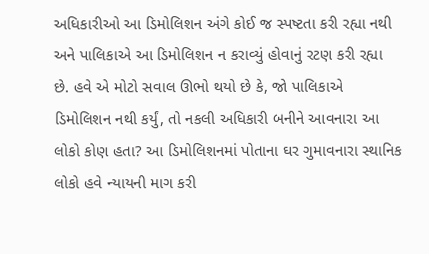અધિકારીઓ આ ડિમોલિશન અંગે કોઈ જ સ્પષ્ટતા કરી રહ્યા નથી અને પાલિકાએ આ ડિમોલિશન ન કરાવ્યું હોવાનું રટણ કરી રહ્યા છે. હવે એ મોટો સવાલ ઊભો થયો છે કે, જો પાલિકાએ ડિમોલિશન નથી કર્યું, તો નકલી અધિકારી બનીને આવનારા આ લોકો કોણ હતા? આ ડિમોલિશનમાં પોતાના ઘર ગુમાવનારા સ્થાનિક લોકો હવે ન્યાયની માગ કરી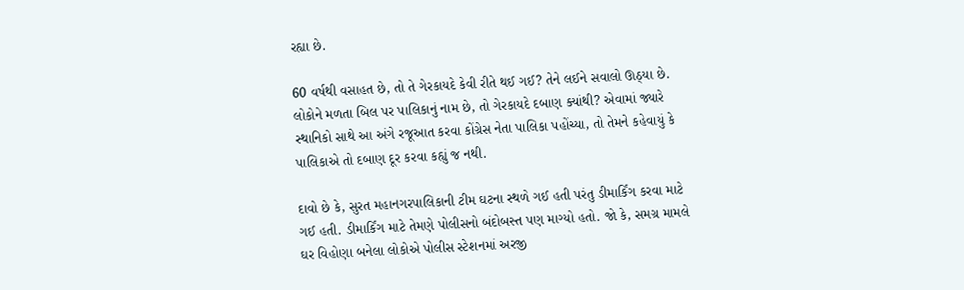રહ્યા છે.

60 વર્ષથી વસાહત છે, તો તે ગેરકાયદે કેવી રીતે થઈ ગઈ? તેને લઈને સવાલો ઊઠ્યા છે. લોકોને મળતા બિલ પર પાલિકાનું નામ છે, તો ગેરકાયદે દબાણ ક્યાંથી? એવામાં જ્યારે સ્થાનિકો સાથે આ અંગે રજૂઆત કરવા કોંગ્રેસ નેતા પાલિકા પહોંચ્યા, તો તેમને કહેવાયું કે પાલિકાએ તો દબાણ દૂર કરવા કહ્યું જ નથી.

દાવો છે કે, સુરત મહાનગરપાલિકાની ટીમ ઘટના સ્થળે ગઈ હતી પરંતુ ડીમાર્કિંગ કરવા માટે ગઈ હતી. ડીમાર્કિંગ માટે તેમણે પોલીસનો બંદોબસ્ત પણ માગ્યો હતો. જો કે, સમગ્ર મામલે ઘર વિહોણા બનેલા લોકોએ પોલીસ સ્ટેશનમાં અરજી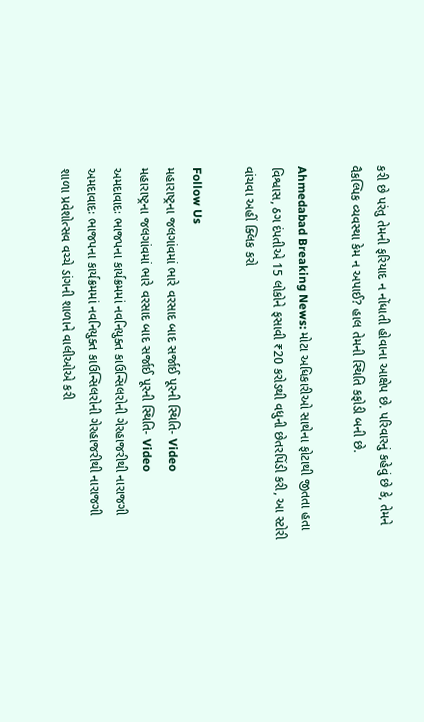કરી છે પરંતુ તેમની ફરિયાદ ન નોંધાતી હોવાના આક્ષેપ છે. પરિવારનું કહેવું છે કે, તેમને વૈકલ્પિક વ્યવસ્થા કેમ ન અપાઈ? હાલ તેમની સ્થિતિ કફોડી બની છે.

Ahmedabad Breaking News: મોટા અધિકારીઓ સાથેના ફોટાથી જીતતા હતા વિશ્વાસ, ઠગ દંપતીએ 15 લોકોને ફસાવી ₹20 કરોડથી વધુની છેતરપિંડી કરી, આ સ્ટોરી વાંચવા અહીં ક્લિક કરો

Follow Us
મહારાષ્ટ્રના જલગાંવમાં ભારે વરસાદ બાદ સર્જાઈ પૂરની સ્થિતિ- Video
મહારાષ્ટ્રના જલગાંવમાં ભારે વરસાદ બાદ સર્જાઈ પૂરની સ્થિતિ- Video
અમદાવાદઃ ભાજપના કાર્યક્રમમાં નવનિયુક્ત કાઉન્સિલરોની ગેરહાજરીથી નારાજગી
અમદાવાદઃ ભાજપના કાર્યક્રમમાં નવનિયુક્ત કાઉન્સિલરોની ગેરહાજરીથી નારાજગી
શાળા પ્રવેશોત્સવ વચ્ચે ડાંગની શાળાને વાલીઓએ કરી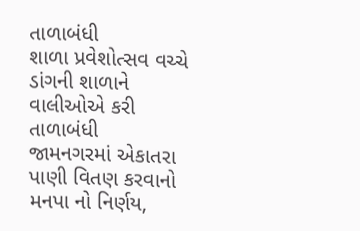તાળાબંધી
શાળા પ્રવેશોત્સવ વચ્ચે ડાંગની શાળાને વાલીઓએ કરી તાળાબંધી
જામનગરમાં એકાતરા પાણી વિતણ કરવાનો મનપા નો નિર્ણય,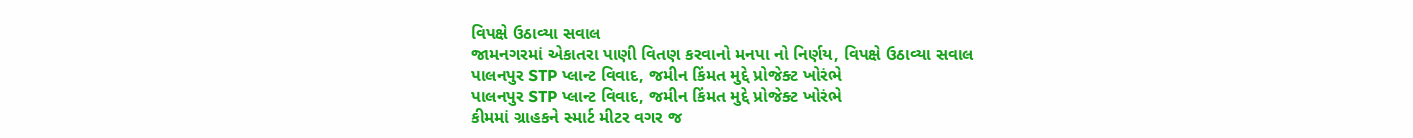વિપક્ષે ઉઠાવ્યા સવાલ
જામનગરમાં એકાતરા પાણી વિતણ કરવાનો મનપા નો નિર્ણય, વિપક્ષે ઉઠાવ્યા સવાલ
પાલનપુર STP પ્લાન્ટ વિવાદ, જમીન કિંમત મુદ્દે પ્રોજેક્ટ ખોરંભે
પાલનપુર STP પ્લાન્ટ વિવાદ, જમીન કિંમત મુદ્દે પ્રોજેક્ટ ખોરંભે
કીમમાં ગ્રાહકને સ્માર્ટ મીટર વગર જ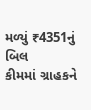મળ્યું ₹4351નું બિલ
કીમમાં ગ્રાહકને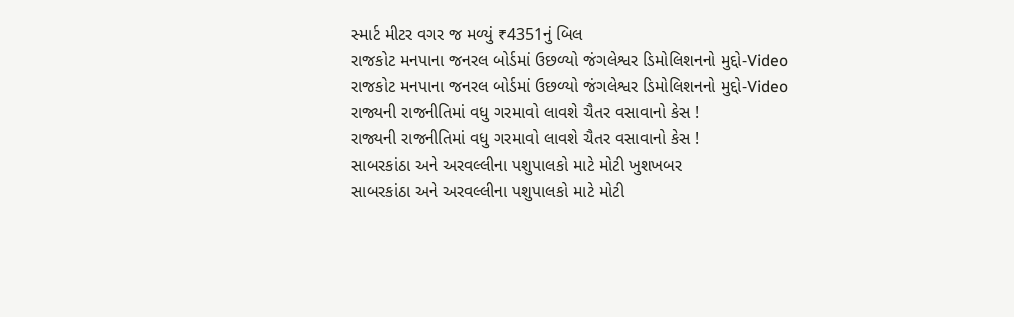સ્માર્ટ મીટર વગર જ મળ્યું ₹4351નું બિલ
રાજકોટ મનપાના જનરલ બોર્ડમાં ઉછળ્યો જંગલેશ્વર ડિમોલિશનનો મુદ્દો-Video
રાજકોટ મનપાના જનરલ બોર્ડમાં ઉછળ્યો જંગલેશ્વર ડિમોલિશનનો મુદ્દો-Video
રાજ્યની રાજનીતિમાં વધુ ગરમાવો લાવશે ચૈતર વસાવાનો કેસ !
રાજ્યની રાજનીતિમાં વધુ ગરમાવો લાવશે ચૈતર વસાવાનો કેસ !
સાબરકાંઠા અને અરવલ્લીના પશુપાલકો માટે મોટી ખુશખબર
સાબરકાંઠા અને અરવલ્લીના પશુપાલકો માટે મોટી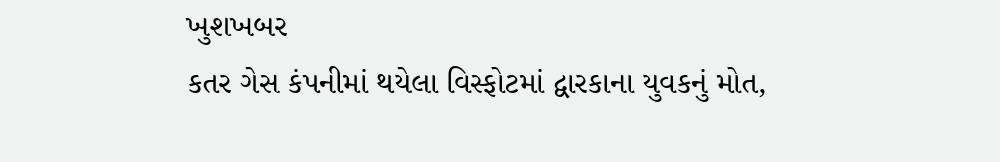ખુશખબર
કતર ગેસ કંપનીમાં થયેલા વિસ્ફોટમાં દ્વારકાના યુવકનું મોત,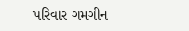પરિવાર ગમગીન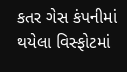કતર ગેસ કંપનીમાં થયેલા વિસ્ફોટમાં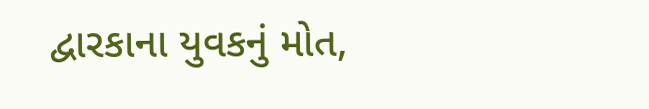દ્વારકાના યુવકનું મોત,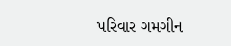પરિવાર ગમગીન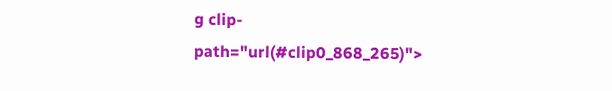g clip-path="url(#clip0_868_265)">